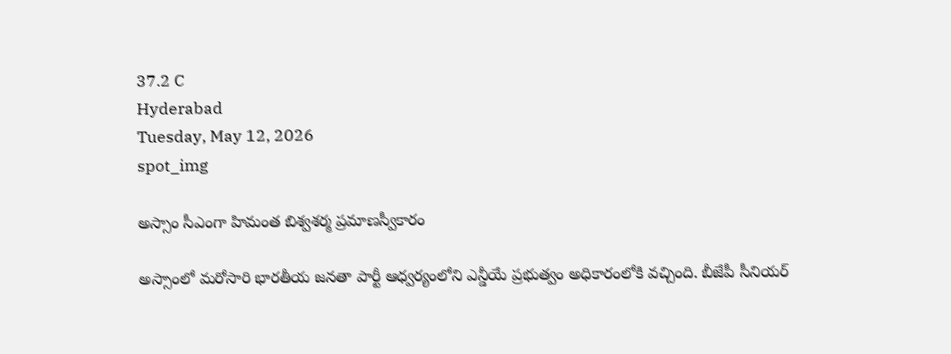37.2 C
Hyderabad
Tuesday, May 12, 2026
spot_img

అస్సాం సీఎంగా హిమంత బిశ్వశర్మ ప్రమాణస్వీకారం

అస్సాంలో మరోసారి భారతీయ జనతా పార్టీ ఆధ్వర్యంలోని ఎన్డీయే ప్రభుత్వం అధికారంలోకి వచ్చింది. బీజేపీ సీనియర్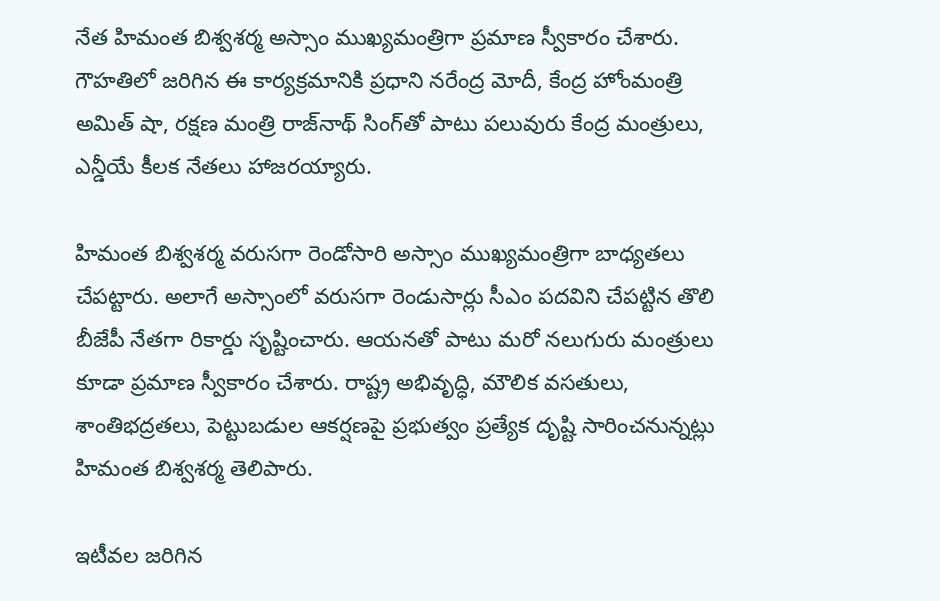నేత హిమంత బిశ్వశర్మ అస్సాం ముఖ్యమంత్రిగా ప్రమాణ స్వీకారం చేశారు. గౌహతిలో జరిగిన ఈ కార్యక్రమానికి ప్రధాని నరేంద్ర మోదీ, కేంద్ర హోంమంత్రి అమిత్ షా, రక్షణ మంత్రి రాజ్‌నాథ్ సింగ్‌తో పాటు పలువురు కేంద్ర మంత్రులు, ఎన్డీయే కీలక నేతలు హాజరయ్యారు.

హిమంత బిశ్వశర్మ వరుసగా రెండోసారి అస్సాం ముఖ్యమంత్రిగా బాధ్యతలు చేపట్టారు. అలాగే అస్సాంలో వరుసగా రెండుసార్లు సీఎం పదవిని చేపట్టిన తొలి బీజేపీ నేతగా రికార్డు సృష్టించారు. ఆయనతో పాటు మరో నలుగురు మంత్రులు కూడా ప్రమాణ స్వీకారం చేశారు. రాష్ట్ర అభివృద్ధి, మౌలిక వసతులు, శాంతిభద్రతలు, పెట్టుబడుల ఆకర్షణపై ప్రభుత్వం ప్రత్యేక దృష్టి సారించనున్నట్లు హిమంత బిశ్వశర్మ తెలిపారు.

ఇటీవల జరిగిన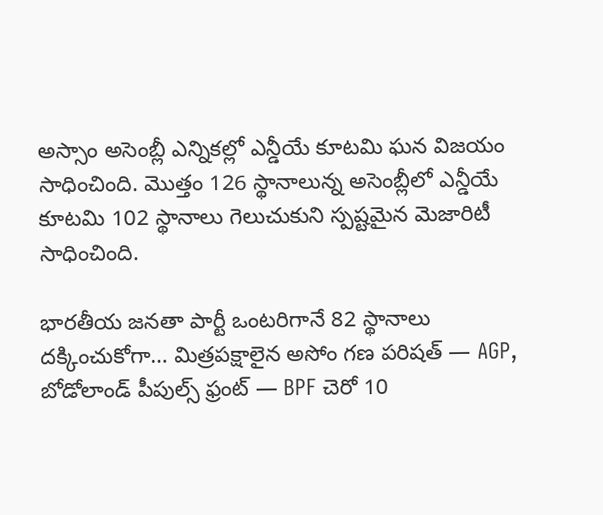అస్సాం అసెంబ్లీ ఎన్నికల్లో ఎన్డీయే కూటమి ఘన విజయం సాధించింది. మొత్తం 126 స్థానాలున్న అసెంబ్లీలో ఎన్డీయే కూటమి 102 స్థానాలు గెలుచుకుని స్పష్టమైన మెజారిటీ సాధించింది.

భారతీయ జనతా పార్టీ ఒంటరిగానే 82 స్థానాలు దక్కించుకోగా… మిత్రపక్షాలైన అసోం గణ పరిషత్ — AGP, బోడోలాండ్ పీపుల్స్ ఫ్రంట్ — BPF చెరో 10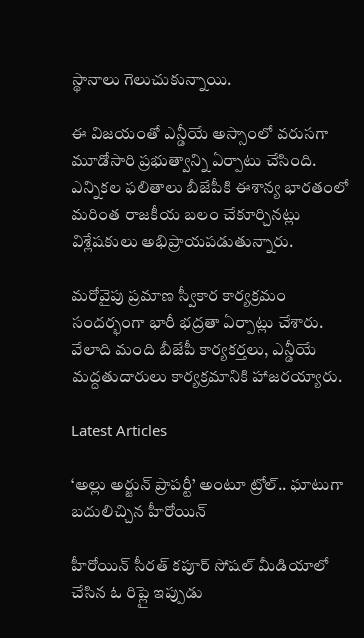స్థానాలు గెలుచుకున్నాయి.

ఈ విజయంతో ఎన్డీయే అస్సాంలో వరుసగా మూడోసారి ప్రభుత్వాన్ని ఏర్పాటు చేసింది. ఎన్నికల ఫలితాలు బీజేపీకి ఈశాన్య భారతంలో మరింత రాజకీయ బలం చేకూర్చినట్లు విశ్లేషకులు అభిప్రాయపడుతున్నారు.

మరోవైపు ప్రమాణ స్వీకార కార్యక్రమం సందర్భంగా భారీ భద్రతా ఏర్పాట్లు చేశారు. వేలాది మంది బీజేపీ కార్యకర్తలు, ఎన్డీయే మద్దతుదారులు కార్యక్రమానికి హాజరయ్యారు.

Latest Articles

‘అల్లు అర్జున్ ప్రాపర్టీ’ అంటూ ట్రోల్.. ఘాటుగా బదులిచ్చిన హీరోయిన్

హీరోయిన్ సీరత్ కపూర్ సోషల్ మీడియాలో చేసిన ఓ రిప్లై ఇప్పుడు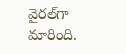వైరల్‌గా మారింది.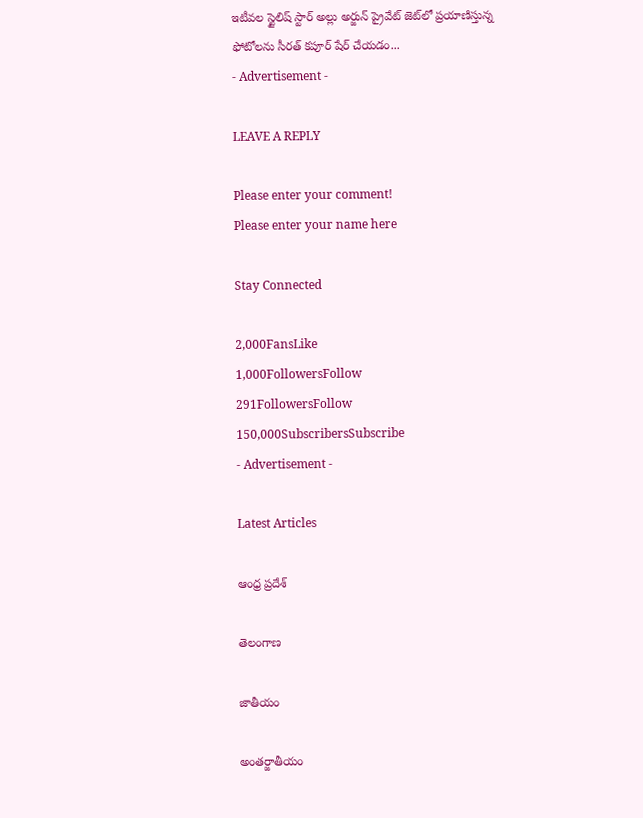ఇటీవల స్టైలిష్ స్టార్ అల్లు అర్జున్ ప్రైవేట్ జెట్‌లో ప్రయాణిస్తున్న ఫోటోలను సీరత్ కపూర్ షేర్ చేయడం...
- Advertisement -

LEAVE A REPLY

Please enter your comment!
Please enter your name here

Stay Connected

2,000FansLike
1,000FollowersFollow
291FollowersFollow
150,000SubscribersSubscribe
- Advertisement -

Latest Articles

ఆంధ్ర ప్రదేశ్

తెలంగాణ

జాతీయం

అంతర్జాతీయం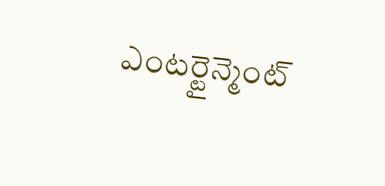ఎంటర్టైన్మెంట్